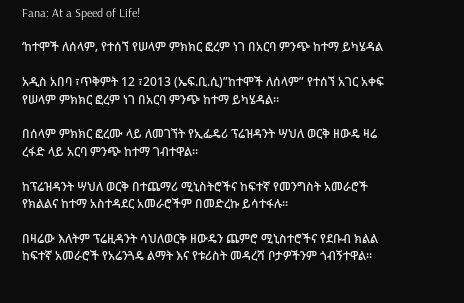Fana: At a Speed of Life!

‘ከተሞች ለሰላም‚ የተሰኘ የሠላም ምክክር ፎረም ነገ በአርባ ምንጭ ከተማ ይካሄዳል

አዲስ አበባ ፣ጥቅምት 12 ፣2013 (ኤፍ.ቢ.ሲ)”ከተሞች ለሰላም” የተሰኘ አገር አቀፍ የሠላም ምክክር ፎረም ነገ በአርባ ምንጭ ከተማ ይካሄዳል፡፡

በሰላም ምክክር ፎረሙ ላይ ለመገኘት የኢፌዴሪ ፕሬዝዳንት ሣህለ ወርቅ ዘውዴ ዛሬ ረፋድ ላይ አርባ ምንጭ ከተማ ገብተዋል፡፡

ከፕሬዝዳንት ሣህለ ወርቅ በተጨማሪ ሚኒስትሮችና ከፍተኛ የመንግስት አመራሮች የክልልና ከተማ አስተዳደር አመራሮችም በመድረኩ ይሳተፋሉ፡፡

በዛሬው እለትም ፕሬዚዳንት ሳህለወርቅ ዘውዴን ጨምሮ ሚኒስተሮችና የደቡብ ክልል ከፍተኛ አመራሮች የአሬንጓዴ ልማት እና የቱሪስት መዳረሻ ቦታዎችንም ጎብኝተዋል፡፡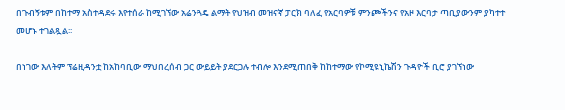በጉብኝቱም በከተማ አስተዳደሩ እየተሰራ ከሚገኘው አሬንጓዴ ልማት የህዝብ መዝናኛ ፓርክ ባለፈ የአርባዎቹ ምንጮችንና የአዞ እርባታ ጣቢያውንም ያካተተ መሆኑ ተገልጿል፡፡

በነገው እለትም ፕሬዚዳንቷ ከአከባቢው ማህበረሰብ ጋር ውይይት ያደርጋሉ ተብሎ እንደሚጠበቅ ከከተማው የኮሚዩኒኬሽን ጉዳዮች ቢሮ ያገኘነው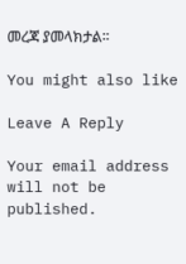መረጃ ያመላክታል።

You might also like

Leave A Reply

Your email address will not be published.